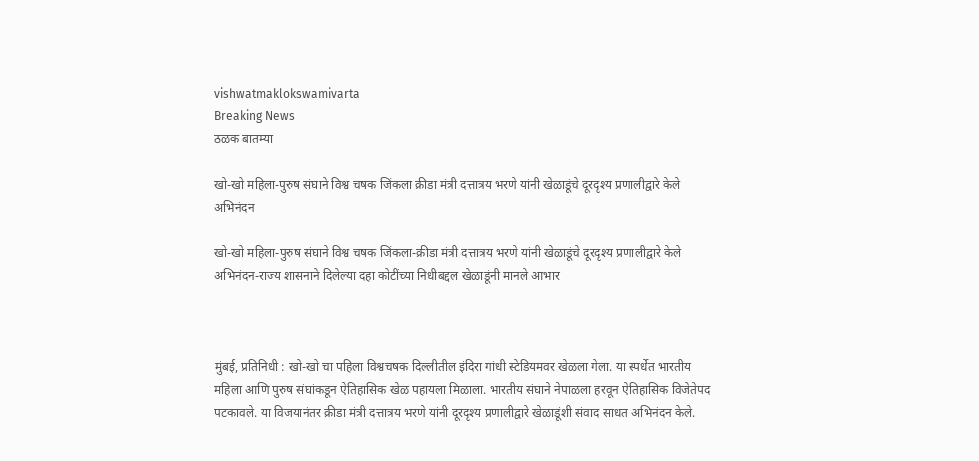vishwatmaklokswamivarta
Breaking News
ठळक बातम्या

खो-खो महिला-पुरुष संघाने विश्व चषक जिंकला क्रीडा मंत्री दत्तात्रय भरणे यांनी खेळाडूंचे दूरदृश्य प्रणालीद्वारे केले अभिनंदन

खो-खो महिला-पुरुष संघाने विश्व चषक जिंकला-क्रीडा मंत्री दत्तात्रय भरणे यांनी खेळाडूंचे दूरदृश्य प्रणालीद्वारे केले अभिनंदन-राज्य शासनाने दिलेल्या दहा कोटींच्या निधीबद्दल खेळाडूंनी मानले आभार



मुंबई, प्रतिनिधी : खो-खो चा पहिला विश्वचषक दिल्लीतील इंदिरा गांधी स्टेडियमवर खेळला गेला. या स्पर्धेत भारतीय महिला आणि पुरुष संघांकडून ऐतिहासिक खेळ पहायला मिळाला. भारतीय संघाने नेपाळला हरवून ऐतिहासिक विजेतेपद पटकावले. या विजयानंतर क्रीडा मंत्री दत्तात्रय भरणे यांनी दूरदृश्य प्रणालीद्वारे खेळाडूंशी संवाद साधत अभिनंदन केले.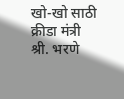खो-खो साठी क्रीडा मंत्री श्री. भरणे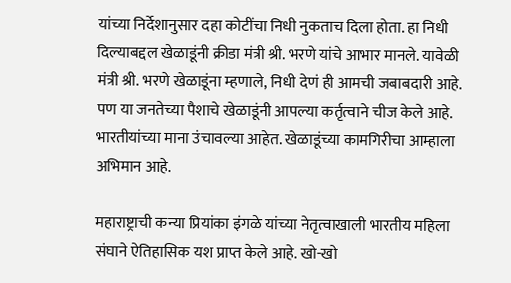यांच्या निर्देशानुसार दहा कोटींचा निधी नुकताच दिला होता. हा निधी दिल्याबद्दल खेळाडूंनी क्रीडा मंत्री श्री. भरणे यांचे आभार मानले. यावेळी मंत्री श्री. भरणे खेळाडूंना म्हणाले, निधी देणं ही आमची जबाबदारी आहे. पण या जनतेच्या पैशाचे खेळाडूंनी आपल्या कर्तृत्वाने चीज केले आहे. भारतीयांच्या माना उंचावल्या आहेत. खेळाडूंच्या कामगिरीचा आम्हाला अभिमान आहे.

महाराष्ट्राची कन्या प्रियांका इंगळे यांच्या नेतृत्वाखाली भारतीय महिला संघाने ऐतिहासिक यश प्राप्त केले आहे. खो-खो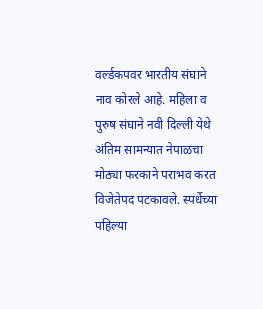वर्ल्डकपवर भारतीय संघाने नाव कोरले आहे. महिला व पुरुष संघाने नवी दिल्ली येथे अंतिम सामन्यात नेपाळचा मोठ्या फरकाने पराभव करत विजेतेपद पटकावले. स्पर्धेच्या पहिल्या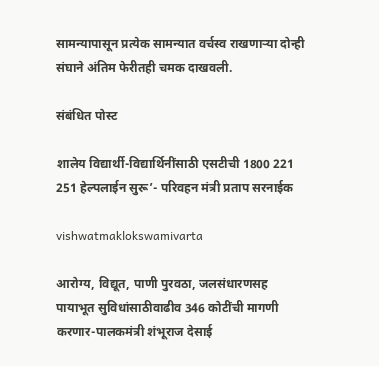सामन्यापासून प्रत्येक सामन्यात वर्चस्व राखणाऱ्या दोन्ही संघाने अंतिम फेरीतही चमक दाखवली.

संबंधित पोस्ट

शालेय विद्यार्थी-विद्यार्थिनींसाठी एसटीची 1800 221 251 हेल्पलाईन सुरू’- परिवहन मंत्री प्रताप सरनाईक

vishwatmaklokswamivarta

आरोग्य, विद्यूत, पाणी पुरवठा, जलसंधारणसह पायाभूत सुविधांसाठीवाढीव 346 कोटींची मागणी करणार-पालकमंत्री शंभूराज देसाई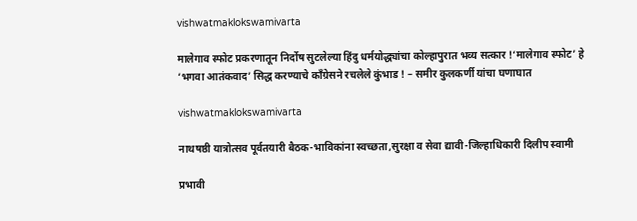vishwatmaklokswamivarta

मालेगाव स्फोट प्रकरणातून निर्दोष सुटलेल्या हिंदु धर्मयोद्ध्यांचा कोल्हापुरात भव्य सत्कार !‘मालेगाव स्फोट’ हे ‘भगवा आतंकवाद’ सिद्ध करण्याचे काँग्रेसने रचलेले कुंभाड ! – समीर कुलकर्णी यांचा घणाघात

vishwatmaklokswamivarta

नाथषष्ठी यात्रोत्सव पूर्वतयारी बैठक-भाविकांना स्वच्छता,सुरक्षा व सेवा द्यावी-जिल्हाधिकारी दिलीप स्वामी

प्रभावी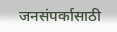जनसंपर्कासाठी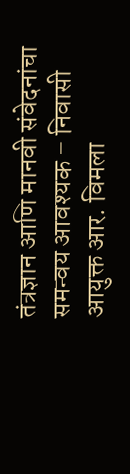तंत्रज्ञान आणि मानवी संवेदनांचा समन्वय आवश्यक – निवासी आयुक्त आर. विमला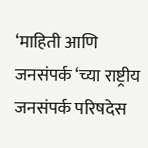‘माहिती आणि जनसंपर्क ‘च्या राष्ट्रीय जनसंपर्क परिषदेस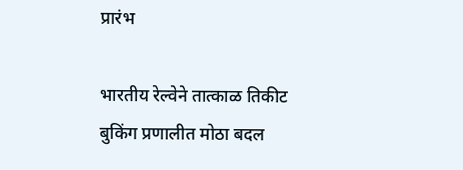प्रारंभ

भारतीय रेल्वेने तात्काळ तिकीट बुकिंग प्रणालीत मोठा बदल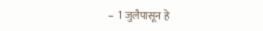–  1 जुलैपासून हे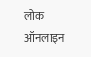लोक ऑनलाइन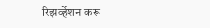रिझर्व्हेशन करू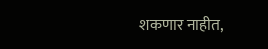शकणार नाहीत,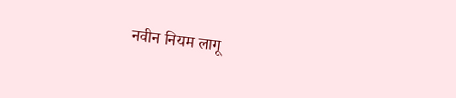नवीन नियम लागू